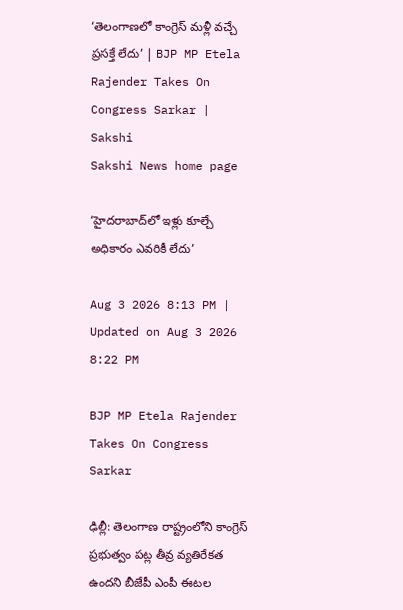‘తెలంగాణలో కాంగ్రెస్‌ మళ్లీ వచ్చే ప్రసక్తే లేదు’ | BJP MP Etela Rajender Takes On Congress Sarkar | Sakshi
Sakshi News home page

‘హైదరాబాద్‌లో ఇళ్లు కూల్చే అధికారం ఎవరికీ లేదు’

Aug 3 2026 8:13 PM | Updated on Aug 3 2026 8:22 PM

BJP MP Etela Rajender Takes On Congress Sarkar

ఢిల్లీ: తెలంగాణ రాష్ట్రంలోని కాంగ్రెస్‌ ప్రభుత్వం పట్ల తీవ్ర వ్యతిరేకత ఉందని బీజేపీ ఎంపీ ఈటల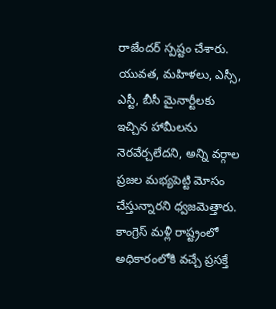రాజేందర్‌ స్పష్టం చేశారు. యువత, మహిళలు, ఎస్సీ,  ఎస్టీ, బీసీ మైనార్టీలకు ఇచ్చిన హామీలను నెరవేర్చలేదని, అన్ని వర్గాల ప్రజల మభ్యపెట్టి మోసం చేస్తున్నారని ధ్వజమెత్తారు.  కాంగ్రెస్‌ మళ్లీ రాష్ట్రంలో అధికారంలోకి వచ‍్చే ప్రసక్తే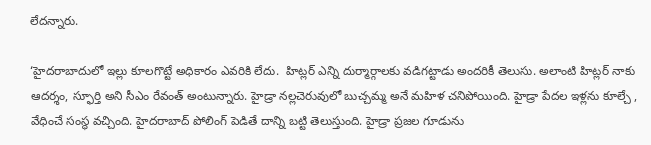లేదన్నారు.

‘హైదరాబాదులో ఇల్లు కూలగొట్టే అధికారం ఎవరికి లేదు.  హిట్లర్ ఎన్ని దుర్మార్గాలకు వడిగట్టాడు అందరికీ తెలుసు. అలాంటి హిట్లర్ నాకు ఆదర్శం, స్ఫూర్తి అని సీఎం రేవంత్ అంటున్నారు. హైడ్రా నల్లచెరువులో బుచ్చమ్మ అనే మహిళ చనిపోయింది. హైడ్రా పేదల ఇళ్లను కూల్చే , వేధించే సంస్థ వచ్చింది. హైదరాబాద్ పోలింగ్ పెడితే దాన్ని బట్టి తెలుస్తుంది. హైడ్రా ప్రజల గూడును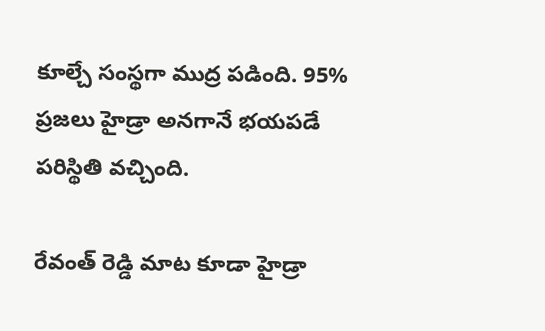కూల్చే సంస్థగా ముద్ర పడింది. 95% ప్రజలు హైడ్రా అనగానే భయపడే పరిస్థితి వచ్చింది.

రేవంత్ రెడ్డి మాట కూడా హైడ్రా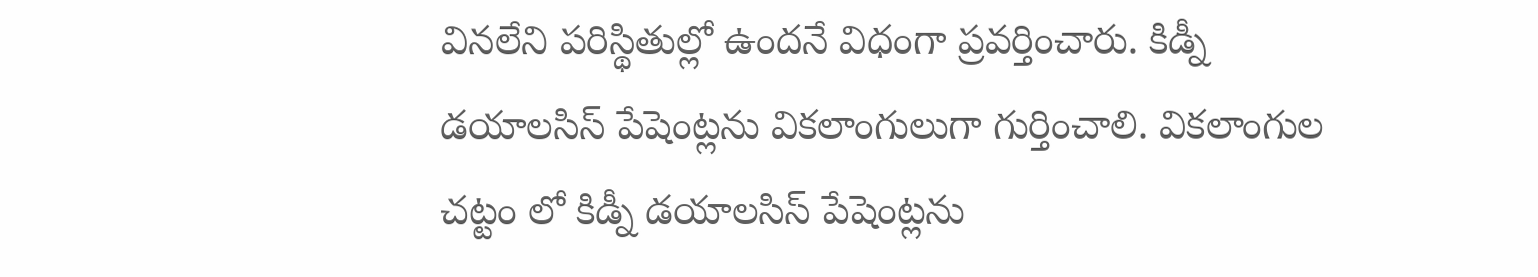వినలేని పరిస్థితుల్లో ఉందనే విధంగా ప్రవర్తించారు. కిడ్నీ డయాలసిస్ పేషెంట్లను వికలాంగులుగా గుర్తించాలి. వికలాంగుల చట్టం లో కిడ్నీ డయాలసిస్ పేషెంట్లను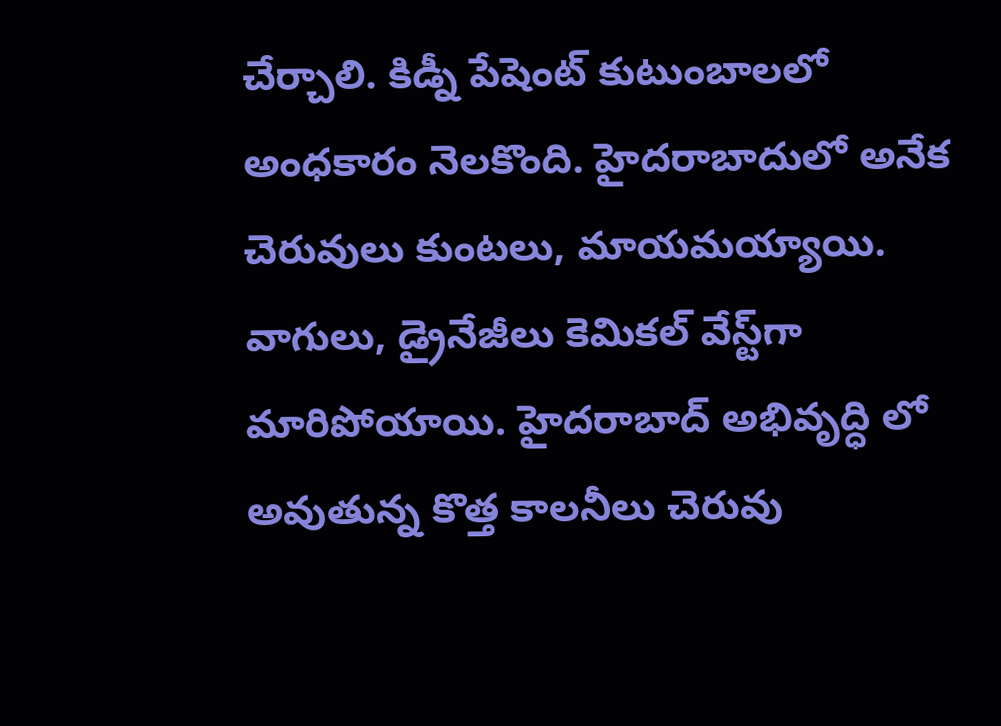చేర్చాలి. కిడ్నీ పేషెంట్ కుటుంబాలలో అంధకారం నెలకొంది. హైదరాబాదులో అనేక చెరువులు కుంటలు, మాయమయ్యాయి. వాగులు, డ్రైనేజీలు కెమికల్ వేస్ట్‌గా మారిపోయాయి. హైదరాబాద్ అభివృద్ధి లో అవుతున్న కొత్త కాలనీలు చెరువు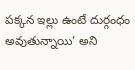పక్కన ఇల్లు ఉంటే దుర్గంధం అవుతున్నాయి’ అని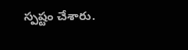స్పష్టం చేశారు.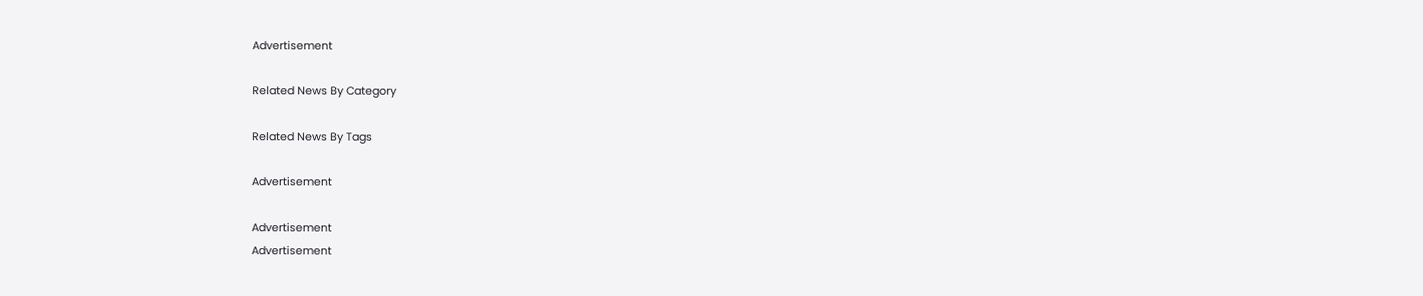Advertisement

Related News By Category

Related News By Tags

Advertisement

Advertisement
Advertisement